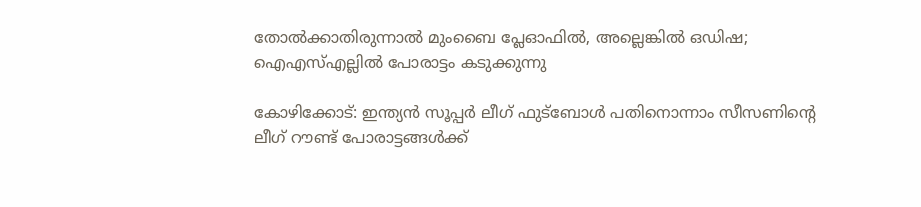തോൽക്കാതിരുന്നാൽ മുംബൈ പ്ലേഓഫിൽ, അല്ലെങ്കിൽ ഒഡിഷ; ഐഎസ്എല്ലിൽ പോരാട്ടം കടുക്കുന്നു

കോഴിക്കോട്: ഇന്ത്യൻ സൂപ്പർ ലീഗ് ഫുട്ബോൾ പതിനൊന്നാം സീസണിന്റെ ലീഗ് റൗണ്ട് പോരാട്ടങ്ങൾക്ക്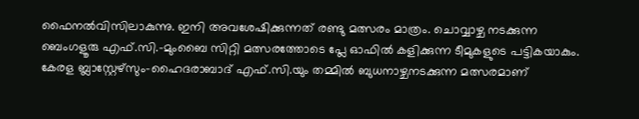ഫൈനൽവിസിലാകുന്നു. ഇനി അവശേഷിക്കുന്നത് രണ്ടു മത്സരം മാത്രം. ചൊവ്വാഴ്ച നടക്കുന്ന ബെംഗളൂരു എഫ്.സി.-മുംബൈ സിറ്റി മത്സരത്തോടെ പ്ലേ ഓഫിൽ കളിക്കുന്ന ടീമുകളുടെ പട്ടികയാകും. കേരള ബ്ലാസ്റ്റേഴ്സും-ഹൈദരാബാദ് എഫ്.സി.യും തമ്മിൽ ബുധനാഴ്ചനടക്കുന്ന മത്സരമാണ്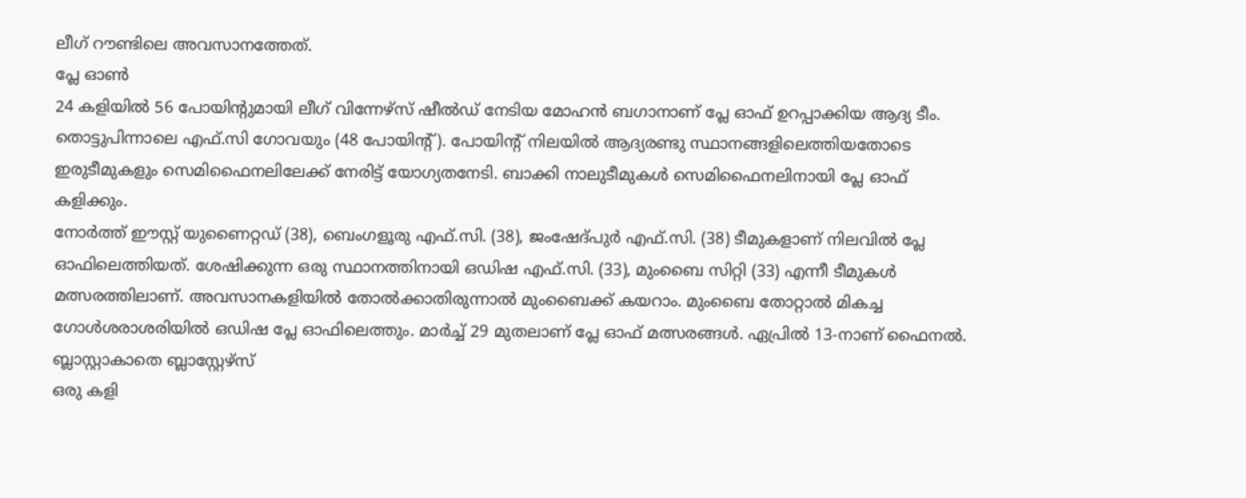ലീഗ് റൗണ്ടിലെ അവസാനത്തേത്.
പ്ലേ ഓൺ
24 കളിയിൽ 56 പോയിന്റുമായി ലീഗ് വിന്നേഴ്സ് ഷീൽഡ് നേടിയ മോഹൻ ബഗാനാണ് പ്ലേ ഓഫ് ഉറപ്പാക്കിയ ആദ്യ ടീം. തൊട്ടുപിന്നാലെ എഫ്.സി ഗോവയും (48 പോയിന്റ്). പോയിന്റ് നിലയിൽ ആദ്യരണ്ടു സ്ഥാനങ്ങളിലെത്തിയതോടെ ഇരുടീമുകളും സെമിഫൈനലിലേക്ക് നേരിട്ട് യോഗ്യതനേടി. ബാക്കി നാലുടീമുകൾ സെമിഫൈനലിനായി പ്ലേ ഓഫ് കളിക്കും.
നോർത്ത് ഈസ്റ്റ് യുണൈറ്റഡ് (38), ബെംഗളൂരു എഫ്.സി. (38), ജംഷേദ്പുർ എഫ്.സി. (38) ടീമുകളാണ് നിലവിൽ പ്ലേ ഓഫിലെത്തിയത്. ശേഷിക്കുന്ന ഒരു സ്ഥാനത്തിനായി ഒഡിഷ എഫ്.സി. (33), മുംബൈ സിറ്റി (33) എന്നീ ടീമുകൾ മത്സരത്തിലാണ്. അവസാനകളിയിൽ തോൽക്കാതിരുന്നാൽ മുംബൈക്ക് കയറാം. മുംബൈ തോറ്റാൽ മികച്ച ഗോൾശരാശരിയിൽ ഒഡിഷ പ്ലേ ഓഫിലെത്തും. മാർച്ച് 29 മുതലാണ് പ്ലേ ഓഫ് മത്സരങ്ങൾ. ഏപ്രിൽ 13-നാണ് ഫൈനൽ.
ബ്ലാസ്റ്റാകാതെ ബ്ലാസ്റ്റേഴ്സ്
ഒരു കളി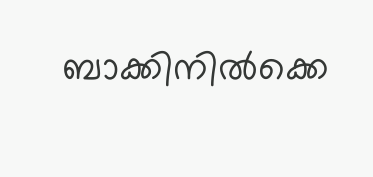ബാക്കിനിൽക്കെ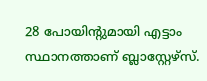28 പോയിന്റുമായി എട്ടാം സ്ഥാനത്താണ് ബ്ലാസ്റ്റേഴ്സ്.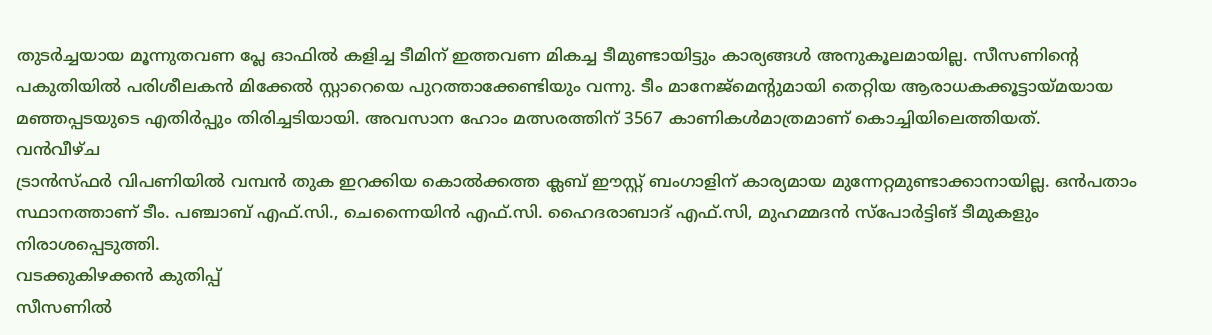തുടർച്ചയായ മൂന്നുതവണ പ്ലേ ഓഫിൽ കളിച്ച ടീമിന് ഇത്തവണ മികച്ച ടീമുണ്ടായിട്ടും കാര്യങ്ങൾ അനുകൂലമായില്ല. സീസണിന്റെ പകുതിയിൽ പരിശീലകൻ മിക്കേൽ സ്റ്റാറെയെ പുറത്താക്കേണ്ടിയും വന്നു. ടീം മാനേജ്മെന്റുമായി തെറ്റിയ ആരാധകക്കൂട്ടായ്മയായ മഞ്ഞപ്പടയുടെ എതിർപ്പും തിരിച്ചടിയായി. അവസാന ഹോം മത്സരത്തിന് 3567 കാണികൾമാത്രമാണ് കൊച്ചിയിലെത്തിയത്.
വൻവീഴ്ച
ട്രാൻസ്ഫർ വിപണിയിൽ വമ്പൻ തുക ഇറക്കിയ കൊൽക്കത്ത ക്ലബ് ഈസ്റ്റ് ബംഗാളിന് കാര്യമായ മുന്നേറ്റമുണ്ടാക്കാനായില്ല. ഒൻപതാം സ്ഥാനത്താണ് ടീം. പഞ്ചാബ് എഫ്.സി., ചെന്നൈയിൻ എഫ്.സി. ഹൈദരാബാദ് എഫ്.സി, മുഹമ്മദൻ സ്പോർട്ടിങ് ടീമുകളും നിരാശപ്പെടുത്തി.
വടക്കുകിഴക്കൻ കുതിപ്പ്
സീസണിൽ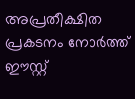അപ്രതീക്ഷിത പ്രകടനം നോർത്ത് ഈസ്റ്റ്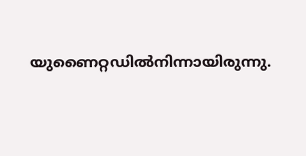യുണൈറ്റഡിൽനിന്നായിരുന്നു.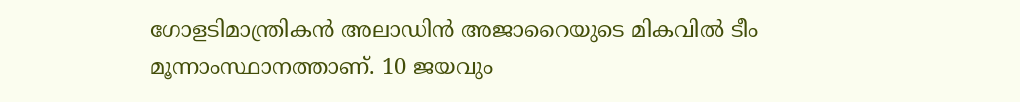ഗോളടിമാന്ത്രികൻ അലാഡിൻ അജാറൈയുടെ മികവിൽ ടീം മൂന്നാംസ്ഥാനത്താണ്. 10 ജയവും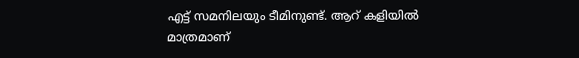എട്ട് സമനിലയും ടീമിനുണ്ട്. ആറ് കളിയിൽ മാത്രമാണ്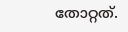തോറ്റത്.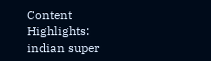Content Highlights: indian super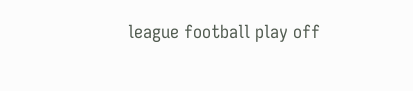league football play off